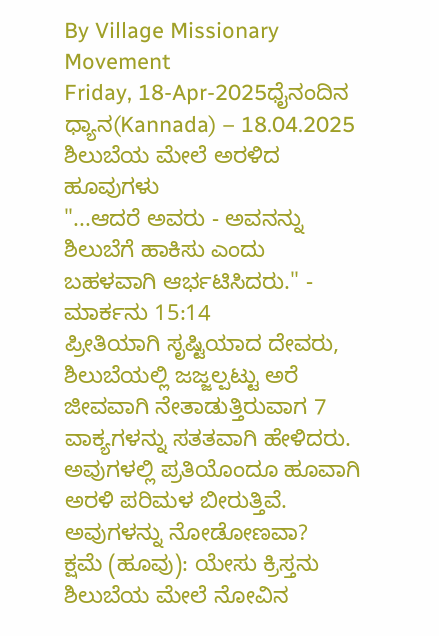By Village Missionary Movement
Friday, 18-Apr-2025ಧೈನಂದಿನ ಧ್ಯಾನ(Kannada) – 18.04.2025
ಶಿಲುಬೆಯ ಮೇಲೆ ಅರಳಿದ ಹೂವುಗಳು
"...ಆದರೆ ಅವರು - ಅವನನ್ನು ಶಿಲುಬೆಗೆ ಹಾಕಿಸು ಎಂದು ಬಹಳವಾಗಿ ಆರ್ಭಟಿಸಿದರು." - ಮಾರ್ಕನು 15:14
ಪ್ರೀತಿಯಾಗಿ ಸೃಷ್ಟಿಯಾದ ದೇವರು, ಶಿಲುಬೆಯಲ್ಲಿ ಜಜ್ಜಲ್ಪಟ್ಟು ಅರೆ ಜೀವವಾಗಿ ನೇತಾಡುತ್ತಿರುವಾಗ 7 ವಾಕ್ಯಗಳನ್ನು ಸತತವಾಗಿ ಹೇಳಿದರು. ಅವುಗಳಲ್ಲಿ ಪ್ರತಿಯೊಂದೂ ಹೂವಾಗಿ ಅರಳಿ ಪರಿಮಳ ಬೀರುತ್ತಿವೆ. ಅವುಗಳನ್ನು ನೋಡೋಣವಾ?
ಕ್ಷಮೆ (ಹೂವು): ಯೇಸು ಕ್ರಿಸ್ತನು ಶಿಲುಬೆಯ ಮೇಲೆ ನೋವಿನ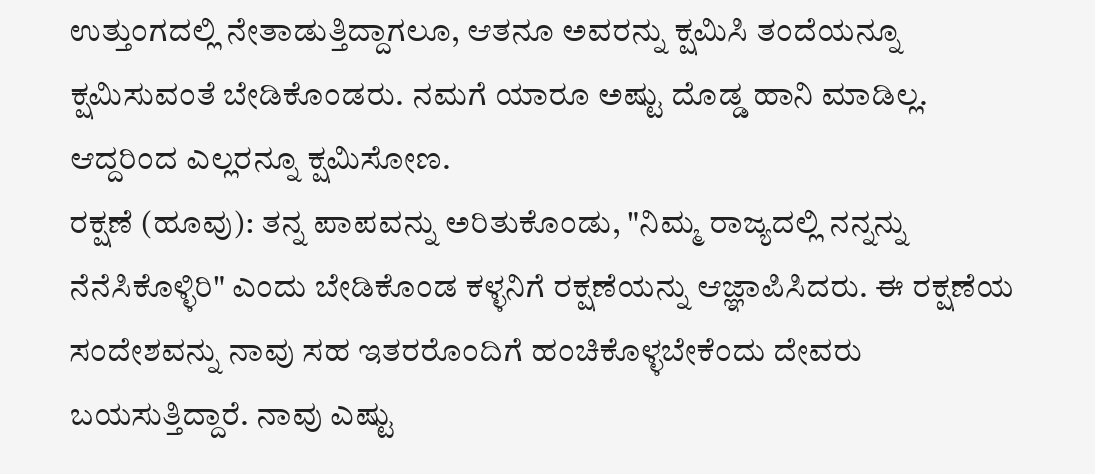ಉತ್ತುಂಗದಲ್ಲಿ ನೇತಾಡುತ್ತಿದ್ದಾಗಲೂ, ಆತನೂ ಅವರನ್ನು ಕ್ಷಮಿಸಿ ತಂದೆಯನ್ನೂ ಕ್ಷಮಿಸುವಂತೆ ಬೇಡಿಕೊಂಡರು. ನಮಗೆ ಯಾರೂ ಅಷ್ಟು ದೊಡ್ಡ ಹಾನಿ ಮಾಡಿಲ್ಲ. ಆದ್ದರಿಂದ ಎಲ್ಲರನ್ನೂ ಕ್ಷಮಿಸೋಣ.
ರಕ್ಷಣೆ (ಹೂವು): ತನ್ನ ಪಾಪವನ್ನು ಅರಿತುಕೊಂಡು, "ನಿಮ್ಮ ರಾಜ್ಯದಲ್ಲಿ ನನ್ನನ್ನು ನೆನೆಸಿಕೊಳ್ಳಿರಿ" ಎಂದು ಬೇಡಿಕೊಂಡ ಕಳ್ಳನಿಗೆ ರಕ್ಷಣೆಯನ್ನು ಆಜ್ಞಾಪಿಸಿದರು. ಈ ರಕ್ಷಣೆಯ ಸಂದೇಶವನ್ನು ನಾವು ಸಹ ಇತರರೊಂದಿಗೆ ಹಂಚಿಕೊಳ್ಳಬೇಕೆಂದು ದೇವರು ಬಯಸುತ್ತಿದ್ದಾರೆ. ನಾವು ಎಷ್ಟು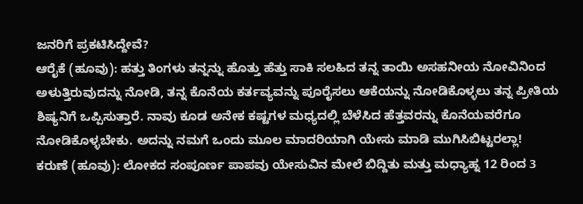ಜನರಿಗೆ ಪ್ರಕಟಿಸಿದ್ದೇವೆ?
ಆರೈಕೆ (ಹೂವು): ಹತ್ತು ತಿಂಗಳು ತನ್ನನ್ನು ಹೊತ್ತು ಹೆತ್ತು ಸಾಕಿ ಸಲಹಿದ ತನ್ನ ತಾಯಿ ಅಸಹನೀಯ ನೋವಿನಿಂದ ಅಳುತ್ತಿರುವುದನ್ನು ನೋಡಿ, ತನ್ನ ಕೊನೆಯ ಕರ್ತವ್ಯವನ್ನು ಪೂರೈಸಲು ಆಕೆಯನ್ನು ನೋಡಿಕೊಳ್ಳಲು ತನ್ನ ಪ್ರೀತಿಯ ಶಿಷ್ಯನಿಗೆ ಒಪ್ಪಿಸುತ್ತಾರೆ. ನಾವು ಕೂಡ ಅನೇಕ ಕಷ್ಟಗಳ ಮಧ್ಯದಲ್ಲಿ ಬೆಳೆಸಿದ ಹೆತ್ತವರನ್ನು ಕೊನೆಯವರೆಗೂ ನೋಡಿಕೊಳ್ಳಬೇಕು. ಅದನ್ನು ನಮಗೆ ಒಂದು ಮೂಲ ಮಾದರಿಯಾಗಿ ಯೇಸು ಮಾಡಿ ಮುಗಿಸಿಬಿಟ್ಟರಲ್ಲಾ!
ಕರುಣೆ (ಹೂವು): ಲೋಕದ ಸಂಪೂರ್ಣ ಪಾಪವು ಯೇಸುವಿನ ಮೇಲೆ ಬಿದ್ದಿತು ಮತ್ತು ಮಧ್ಯಾಹ್ನ 12 ರಿಂದ 3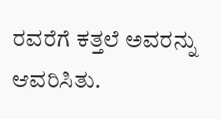ರವರೆಗೆ ಕತ್ತಲೆ ಅವರನ್ನು ಆವರಿಸಿತು.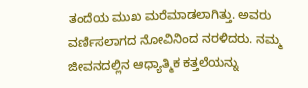ತಂದೆಯ ಮುಖ ಮರೆಮಾಡಲಾಗಿತ್ತು. ಅವರು ವರ್ಣಿಸಲಾಗದ ನೋವಿನಿಂದ ನರಳಿದರು. ನಮ್ಮ ಜೀವನದಲ್ಲಿನ ಆಧ್ಯಾತ್ಮಿಕ ಕತ್ತಲೆಯನ್ನು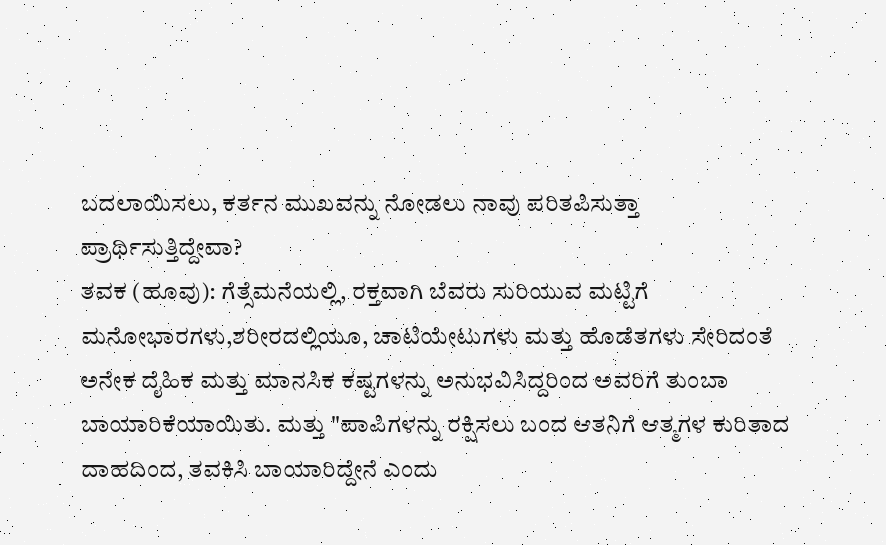ಬದಲಾಯಿಸಲು, ಕರ್ತನ ಮುಖವನ್ನು ನೋಡಲು ನಾವು ಪರಿತಪಿಸುತ್ತಾ ಪ್ರಾರ್ಥಿಸುತ್ತಿದ್ದೇವಾ?
ತವಕ (ಹೂವು): ಗೆತ್ಸೆಮನೆಯಲ್ಲಿ, ರಕ್ತವಾಗಿ ಬೆವರು ಸುರಿಯುವ ಮಟ್ಟಿಗೆ ಮನೋಭಾರಗಳು,ಶರೀರದಲ್ಲಿಯೂ, ಚಾಟಿಯೇಟುಗಳು ಮತ್ತು ಹೊಡೆತಗಳು ಸೇರಿದಂತೆ ಅನೇಕ ದೈಹಿಕ ಮತ್ತು ಮಾನಸಿಕ ಕಷ್ಟಗಳನ್ನು ಅನುಭವಿಸಿದ್ದರಿಂದ ಅವರಿಗೆ ತುಂಬಾ ಬಾಯಾರಿಕೆಯಾಯಿತು. ಮತ್ತು "ಪಾಪಿಗಳನ್ನು ರಕ್ಷಿಸಲು ಬಂದ ಆತನಿಗೆ ಆತ್ಮಗಳ ಕುರಿತಾದ ದಾಹದಿಂದ, ತವಕಿಸಿ ಬಾಯಾರಿದ್ದೇನೆ ಎಂದು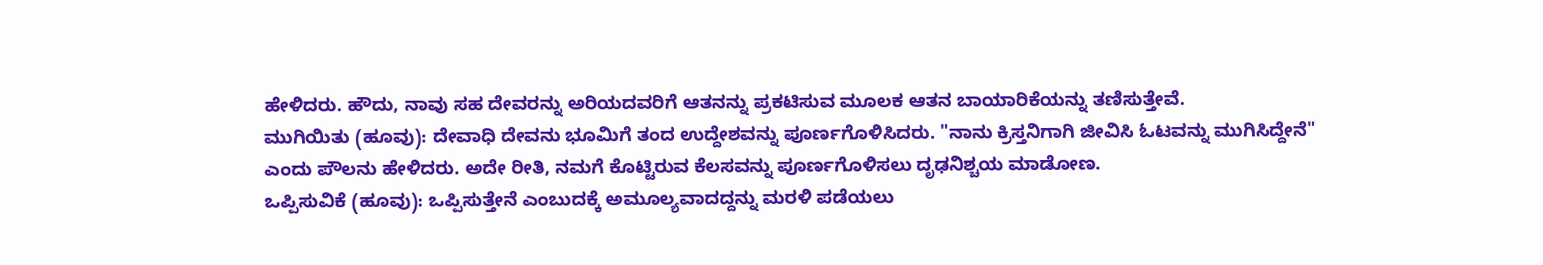ಹೇಳಿದರು. ಹೌದು, ನಾವು ಸಹ ದೇವರನ್ನು ಅರಿಯದವರಿಗೆ ಆತನನ್ನು ಪ್ರಕಟಿಸುವ ಮೂಲಕ ಆತನ ಬಾಯಾರಿಕೆಯನ್ನು ತಣಿಸುತ್ತೇವೆ.
ಮುಗಿಯಿತು (ಹೂವು): ದೇವಾಧಿ ದೇವನು ಭೂಮಿಗೆ ತಂದ ಉದ್ದೇಶವನ್ನು ಪೂರ್ಣಗೊಳಿಸಿದರು. "ನಾನು ಕ್ರಿಸ್ತನಿಗಾಗಿ ಜೀವಿಸಿ ಓಟವನ್ನು ಮುಗಿಸಿದ್ದೇನೆ" ಎಂದು ಪೌಲನು ಹೇಳಿದರು. ಅದೇ ರೀತಿ, ನಮಗೆ ಕೊಟ್ಟಿರುವ ಕೆಲಸವನ್ನು ಪೂರ್ಣಗೊಳಿಸಲು ದೃಢನಿಶ್ಚಯ ಮಾಡೋಣ.
ಒಪ್ಪಿಸುವಿಕೆ (ಹೂವು): ಒಪ್ಪಿಸುತ್ತೇನೆ ಎಂಬುದಕ್ಕೆ ಅಮೂಲ್ಯವಾದದ್ದನ್ನು ಮರಳಿ ಪಡೆಯಲು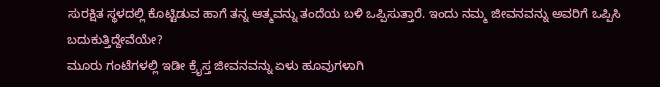ಸುರಕ್ಷಿತ ಸ್ಥಳದಲ್ಲಿ ಕೊಟ್ಟಿಡುವ ಹಾಗೆ ತನ್ನ ಆತ್ಮವನ್ನು ತಂದೆಯ ಬಳಿ ಒಪ್ಪಿಸುತ್ತಾರೆ. ಇಂದು ನಮ್ಮ ಜೀವನವನ್ನು ಅವರಿಗೆ ಒಪ್ಪಿಸಿ ಬದುಕುತ್ತಿದ್ದೇವೆಯೇ?
ಮೂರು ಗಂಟೆಗಳಲ್ಲಿ ಇಡೀ ಕ್ರೈಸ್ತ ಜೀವನವನ್ನು ಏಳು ಹೂವುಗಳಾಗಿ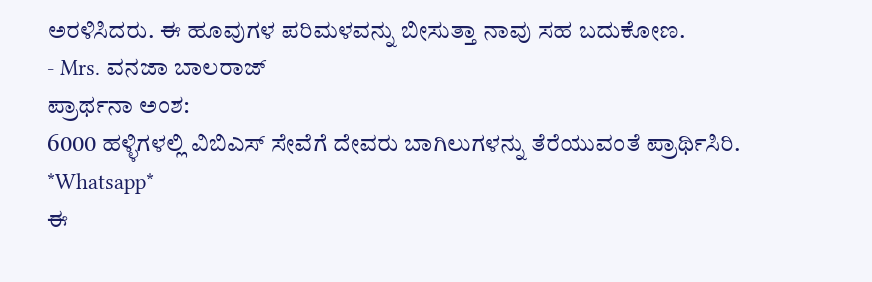ಅರಳಿಸಿದರು. ಈ ಹೂವುಗಳ ಪರಿಮಳವನ್ನು ಬೀಸುತ್ತಾ ನಾವು ಸಹ ಬದುಕೋಣ.
- Mrs. ವನಜಾ ಬಾಲರಾಜ್
ಪ್ರಾರ್ಥನಾ ಅಂಶ:
6000 ಹಳ್ಳಿಗಳಲ್ಲಿ ವಿಬಿಎಸ್ ಸೇವೆಗೆ ದೇವರು ಬಾಗಿಲುಗಳನ್ನು ತೆರೆಯುವಂತೆ ಪ್ರಾರ್ಥಿಸಿರಿ.
*Whatsapp*
ಈ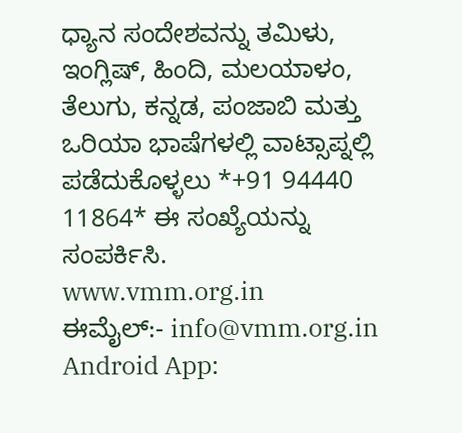ಧ್ಯಾನ ಸಂದೇಶವನ್ನು ತಮಿಳು, ಇಂಗ್ಲಿಷ್, ಹಿಂದಿ, ಮಲಯಾಳಂ, ತೆಲುಗು, ಕನ್ನಡ, ಪಂಜಾಬಿ ಮತ್ತು ಒರಿಯಾ ಭಾಷೆಗಳಲ್ಲಿ ವಾಟ್ಸಾಪ್ನಲ್ಲಿ ಪಡೆದುಕೊಳ್ಳಲು *+91 94440 11864* ಈ ಸಂಖ್ಯೆಯನ್ನು ಸಂಪರ್ಕಿಸಿ.
www.vmm.org.in
ಈಮೈಲ್:- info@vmm.org.in
Android App: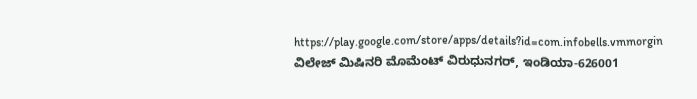https://play.google.com/store/apps/details?id=com.infobells.vmmorgin
ವಿಲೇಜ್ ಮಿಷಿನರಿ ಮೊಮೆಂಟ್ ವಿರುಧುನಗರ್, ಇಂಡಿಯಾ-626001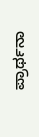ಪ್ರಾರ್ಥನಾ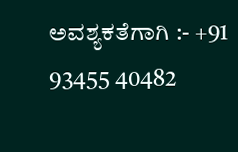ಅವಶ್ಯಕತೆಗಾಗಿ :- +91 93455 40482